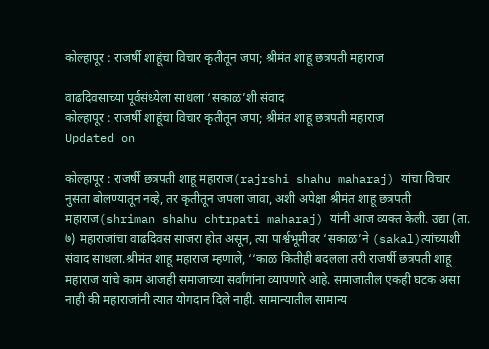कोल्हापूर : राजर्षी शाहूंचा विचार कृतीतून जपा; श्रीमंत शाहू छत्रपती महाराज

वाढदिवसाच्या पूर्वसंध्येला साधला ‘सकाळ’शी संवाद
कोल्हापूर : राजर्षी शाहूंचा विचार कृतीतून जपा; श्रीमंत शाहू छत्रपती महाराज
Updated on

कोल्हापूर : राजर्षी छत्रपती शाहू महाराज(rajrshi shahu maharaj) यांचा विचार नुसता बोलण्यातून नव्हे, तर कृतीतून जपला जावा, अशी अपेक्षा श्रीमंत शाहू छत्रपती महाराज(shriman shahu chtrpati maharaj) यांनी आज व्यक्त केली. उद्या (ता. ७) महाराजांचा वाढदिवस साजरा होत असून, त्या पार्श्वभूमीवर ‘सकाळ’ने (sakal)त्यांच्याशी संवाद साधला.श्रीमंत शाहू महाराज म्हणाले, ‘‘काळ कितीही बदलला तरी राजर्षी छत्रपती शाहू महाराज यांचे काम आजही समाजाच्या सर्वांगांना व्यापणारे आहे. समाजातील एकही घटक असा नाही की महाराजांनी त्यात योगदान दिले नाही. सामान्यातील सामान्य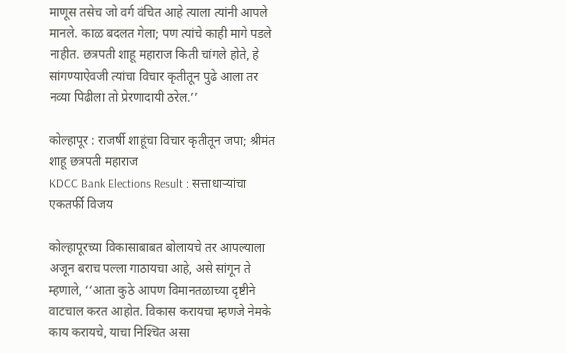माणूस तसेच जो वर्ग वंचित आहे त्याला त्यांनी आपले मानले. काळ बदलत गेला; पण त्यांचे काही मागे पडले नाहीत. छत्रपती शाहू महाराज किती चांगले होते, हे सांगण्याऐवजी त्यांचा विचार कृतीतून पुढे आला तर नव्या पिढीला तो प्रेरणादायी ठरेल.’’

कोल्हापूर : राजर्षी शाहूंचा विचार कृतीतून जपा; श्रीमंत शाहू छत्रपती महाराज
KDCC Bank Elections Result : सत्ताधाऱ्यांचा एकतर्फी विजय

कोल्हापूरच्या विकासाबाबत बोलायचे तर आपल्याला अजून बराच पल्ला गाठायचा आहे, असे सांगून ते म्हणाले, ‘‘आता कुठे आपण विमानतळाच्या दृष्टीने वाटचाल करत आहोत. विकास करायचा म्हणजे नेमके काय करायचे, याचा निश्‍चित असा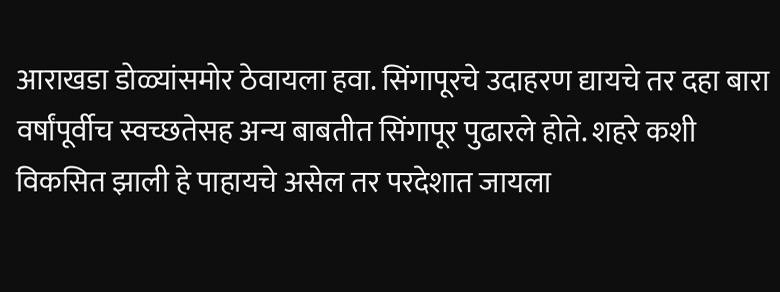आराखडा डोळ्यांसमोर ठेवायला हवा. सिंगापूरचे उदाहरण द्यायचे तर दहा बारा वर्षांपूर्वीच स्वच्छतेसह अन्य बाबतीत सिंगापूर पुढारले होते. शहरे कशी विकसित झाली हे पाहायचे असेल तर परदेशात जायला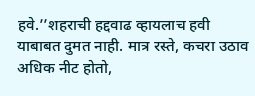हवे.’’शहराची हद्दवाढ व्हायलाच हवी याबाबत दुमत नाही. मात्र रस्ते, कचरा उठाव अधिक नीट होतो,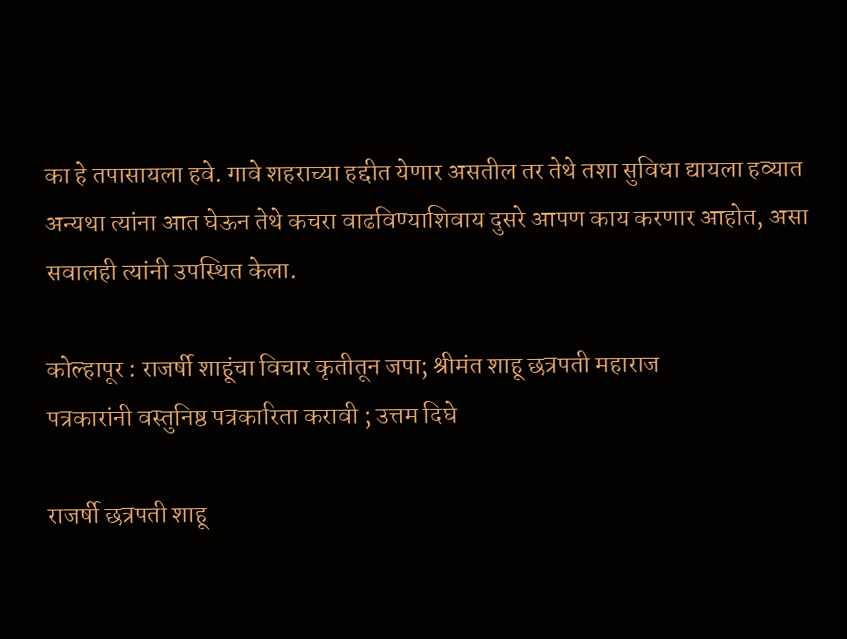का हे तपासायला हवे. गावे शहराच्या हद्दीत येणार असतील तर तेथे तशा सुविधा द्यायला हव्यात अन्यथा त्यांना आत घेऊन तेथे कचरा वाढविण्याशिवाय दुसरे आपण काय करणार आहोत, असा सवालही त्यांनी उपस्थित केला.

कोल्हापूर : राजर्षी शाहूंचा विचार कृतीतून जपा; श्रीमंत शाहू छत्रपती महाराज
पत्रकारांनी वस्तुनिष्ठ पत्रकारिता करावी ; उत्तम दिघे

राजर्षी छत्रपती शाहू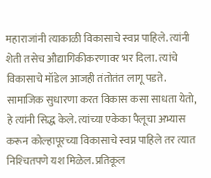महाराजांनी त्याकाळी विकासाचे स्वप्न पाहिले. त्यांनी शेती तसेच औद्यागिकीकरणावर भर दिला. त्यांचे विकासाचे मॉडेल आजही तंतोतंत लागू पडते. सामाजिक सुधारणा करत विकास कसा साधता येतो, हे त्यांनी सिद्ध केले. त्यांच्या एकेका पैलूचा अभ्यास करून कोल्हापूरच्या विकासाचे स्वप्न पाहिले तर त्यात निश्‍चितपणे यश मिळेल. प्रतिकूल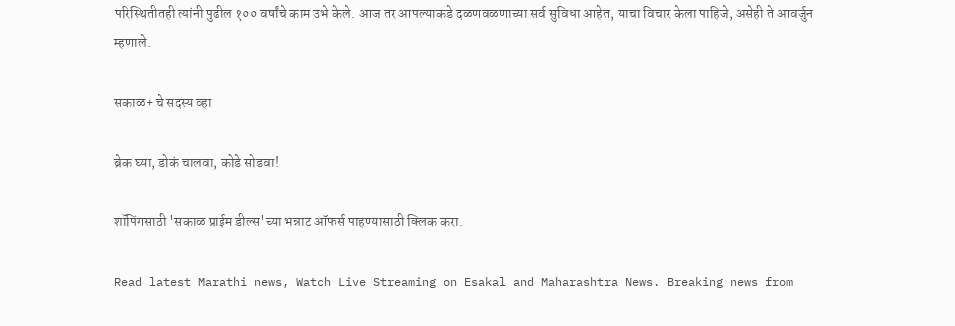परिस्थितीतही त्यांनी पुढील १०० वर्षांचे काम उभे केले. आज तर आपल्याकडे दळणवळणाच्या सर्व सुविधा आहेत, याचा विचार केला पाहिजे, असेही ते आवर्जुन म्हणाले.

सकाळ+ चे सदस्य व्हा

ब्रेक घ्या, डोकं चालवा, कोडे सोडवा!

शॉपिंगसाठी 'सकाळ प्राईम डील्स'च्या भन्नाट ऑफर्स पाहण्यासाठी क्लिक करा.

Read latest Marathi news, Watch Live Streaming on Esakal and Maharashtra News. Breaking news from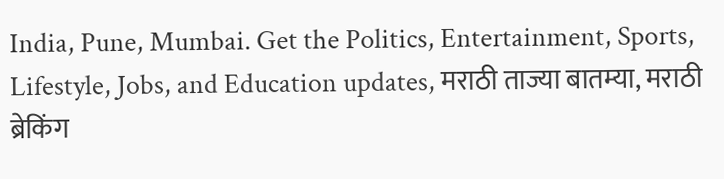India, Pune, Mumbai. Get the Politics, Entertainment, Sports, Lifestyle, Jobs, and Education updates, मराठी ताज्या बातम्या, मराठी ब्रेकिंग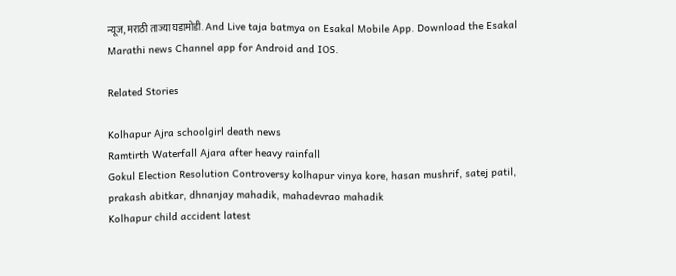न्यूज, मराठी ताज्या घडामोडी. And Live taja batmya on Esakal Mobile App. Download the Esakal Marathi news Channel app for Android and IOS.

Related Stories

Kolhapur Ajra schoolgirl death news
Ramtirth Waterfall Ajara after heavy rainfall
Gokul Election Resolution Controversy kolhapur vinya kore, hasan mushrif, satej patil, prakash abitkar, dhnanjay mahadik, mahadevrao mahadik
Kolhapur child accident latest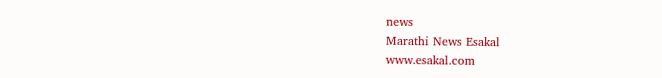news
Marathi News Esakal
www.esakal.com